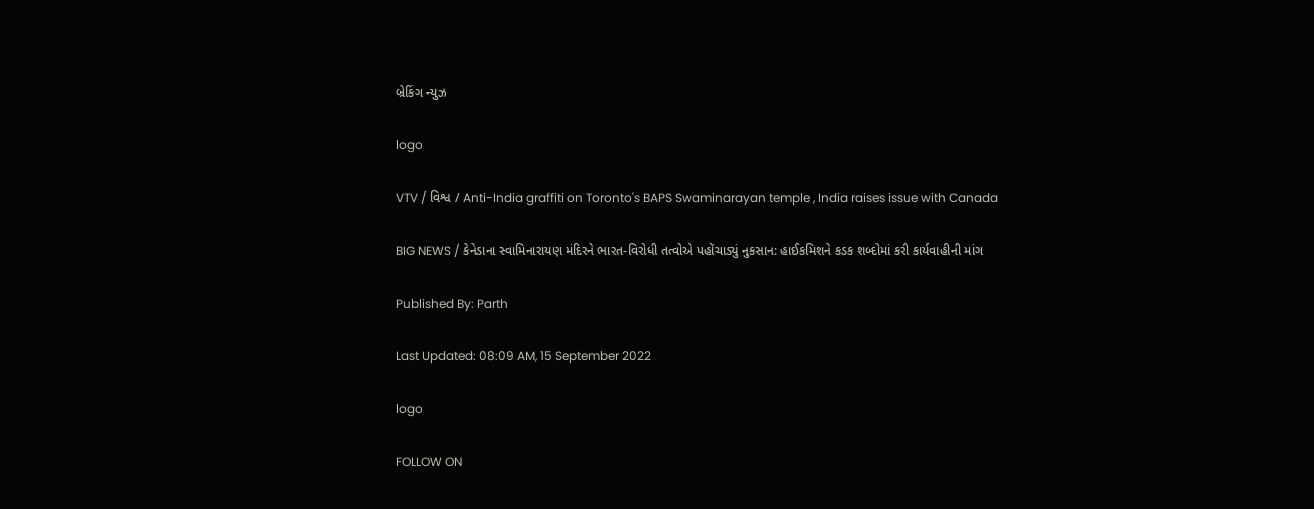બ્રેકિંગ ન્યુઝ

logo

VTV / વિશ્વ / Anti-India graffiti on Toronto's BAPS Swaminarayan temple , India raises issue with Canada

BIG NEWS / કેનેડાના સ્વામિનારાયણ મંદિરને ભારત-વિરોધી તત્વોએ પહોંચાડ્યું નુકસાન: હાઈકમિશને કડક શબ્દોમાં કરી કાર્યવાહીની માંગ

Published By: Parth

Last Updated: 08:09 AM, 15 September 2022

logo

FOLLOW ON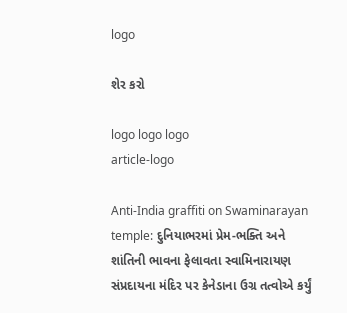logo

શેર કરો

logo logo logo
article-logo

Anti-India graffiti on Swaminarayan temple: દુનિયાભરમાં પ્રેમ-ભક્તિ અને શાંતિની ભાવના ફેલાવતા સ્વામિનારાયણ સંપ્રદાયના મંદિર પર કેનેડાના ઉગ્ર તત્વોએ કર્યું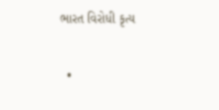ભારત વિરોધી કૃત્ય

  •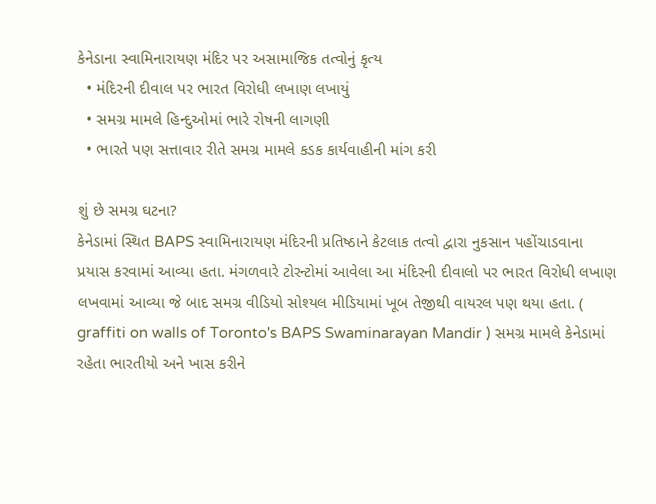કેનેડાના સ્વામિનારાયણ મંદિર પર અસામાજિક તત્વોનું કૃત્ય
  • મંદિરની દીવાલ પર ભારત વિરોધી લખાણ લખાયું
  • સમગ્ર મામલે હિન્દુઓમાં ભારે રોષની લાગણી
  • ભારતે પણ સત્તાવાર રીતે સમગ્ર મામલે કડક કાર્યવાહીની માંગ કરી

શું છે સમગ્ર ઘટના?
કેનેડામાં સ્થિત BAPS સ્વામિનારાયણ મંદિરની પ્રતિષ્ઠાને કેટલાક તત્વો દ્વારા નુકસાન પહોંચાડવાના પ્રયાસ કરવામાં આવ્યા હતા. મંગળવારે ટોરન્ટોમાં આવેલા આ મંદિરની દીવાલો પર ભારત વિરોધી લખાણ લખવામાં આવ્યા જે બાદ સમગ્ર વીડિયો સોશ્યલ મીડિયામાં ખૂબ તેજીથી વાયરલ પણ થયા હતા. ( graffiti on walls of Toronto's BAPS Swaminarayan Mandir ) સમગ્ર મામલે કેનેડામાં રહેતા ભારતીયો અને ખાસ કરીને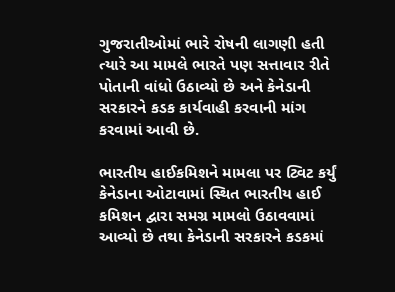ગુજરાતીઓમાં ભારે રોષની લાગણી હતી ત્યારે આ મામલે ભારતે પણ સત્તાવાર રીતે પોતાની વાંધો ઉઠાવ્યો છે અને કેનેડાની સરકારને કડક કાર્યવાહી કરવાની માંગ કરવામાં આવી છે.

ભારતીય હાઈકમિશને મામલા પર ટ્વિટ કર્યું
કેનેડાના ઓટાવામાં સ્થિત ભારતીય હાઈ કમિશન દ્વારા સમગ્ર મામલો ઉઠાવવામાં આવ્યો છે તથા કેનેડાની સરકારને કડકમાં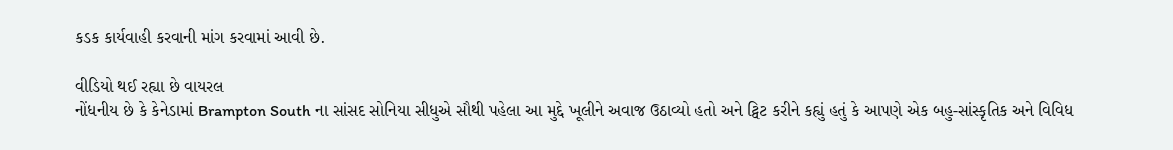કડક કાર્યવાહી કરવાની માંગ કરવામાં આવી છે.

વીડિયો થઈ રહ્યા છે વાયરલ
નોંધનીય છે કે કેનેડામાં Brampton South ના સાંસદ સોનિયા સીધુએ સૌથી પહેલા આ મુદ્દે ખૂલીને અવાજ ઉઠાવ્યો હતો અને ટ્વિટ કરીને કહ્યું હતું કે આપણે એક બહુ-સાંસ્કૃતિક અને વિવિધ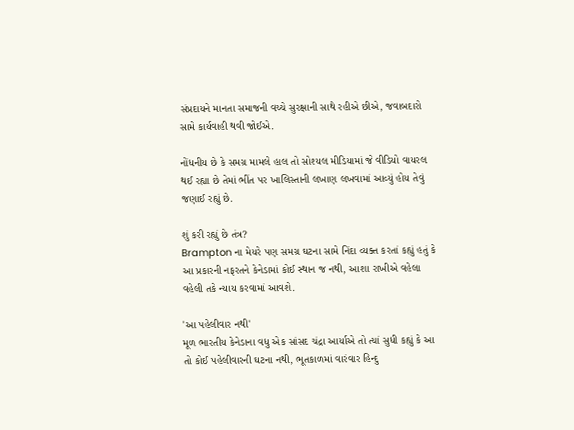સંપ્રદાયને માનતા સમાજની વચ્ચે સુરક્ષાની સાથે રહીએ છીએ, જવાબદારો સામે કાર્યવાહી થવી જોઈએ.

નોંધનીય છે કે સમગ્ર મામલે હાલ તો સોશ્યલ મીડિયામાં જે વીડિયો વાયરલ થઈ રહ્યા છે તેમાં ભીંત પર ખાલિસ્તાની લખાણ લખવામાં આવ્યું હોય તેવું જણાઈ રહ્યું છે.

શું કરી રહ્યું છે તંત્ર?
Brampton ના મેયરે પણ સમગ્ર ઘટના સામે નિંદા વ્યક્ત કરતાં કહ્યું હતું કે આ પ્રકારની નફરતને કેનેડામાં કોઈ સ્થાન જ નથી, આશા રાખીએ વહેલા વહેલી તકે ન્યાય કરવામાં આવશે.

'આ પહેલીવાર નથી'
મૂળ ભારતીય કેનેડાના વધુ એક સાંસદ ચંદ્રા આર્યાએ તો ત્યાં સુધી કહ્યું કે આ તો કોઈ પહેલીવારની ઘટના નથી, ભૂતકાળમાં વારંવાર હિન્દુ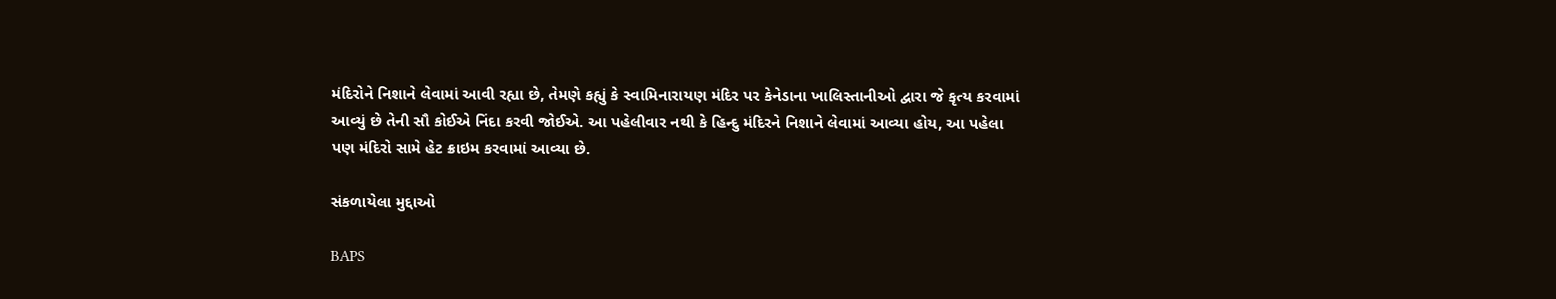મંદિરોને નિશાને લેવામાં આવી રહ્યા છે, તેમણે કહ્યું કે સ્વામિનારાયણ મંદિર પર કેનેડાના ખાલિસ્તાનીઓ દ્વારા જે કૃત્ય કરવામાં આવ્યું છે તેની સૌ કોઈએ નિંદા કરવી જોઈએ. આ પહેલીવાર નથી કે હિન્દુ મંદિરને નિશાને લેવામાં આવ્યા હોય, આ પહેલા પણ મંદિરો સામે હેટ ક્રાઇમ કરવામાં આવ્યા છે.

સંકળાયેલા મુદ્દાઓ

BAPS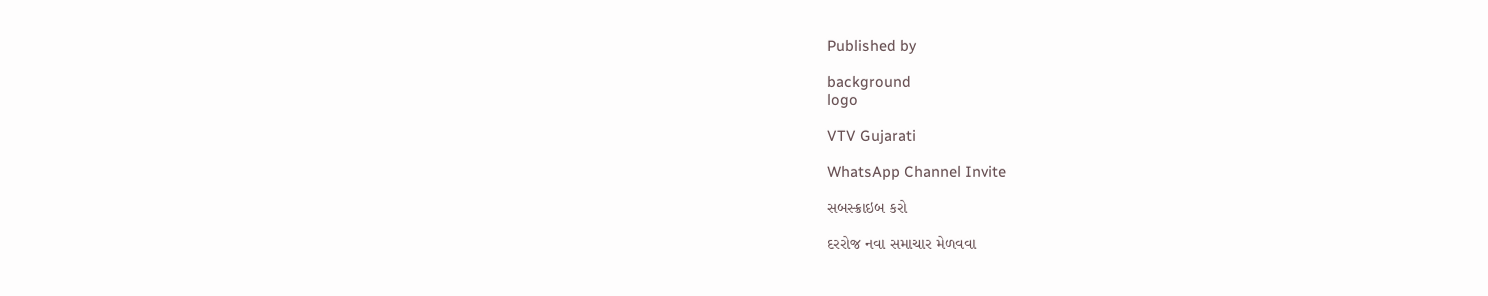Published by

background
logo

VTV Gujarati

WhatsApp Channel Invite

સબસ્ક્રાઇબ કરો

દરરોજ નવા સમાચાર મેળવવા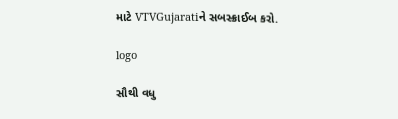માટે VTVGujaratiને સબસ્ક્રાઈબ કરો.

logo

સૌથી વધુ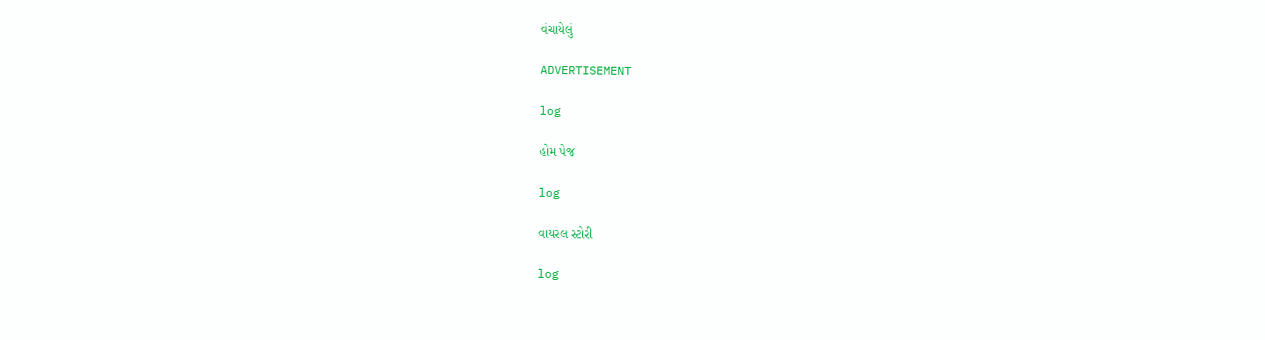વંચાયેલું

ADVERTISEMENT

log

હોમ પેજ

log

વાયરલ સ્ટોરી

log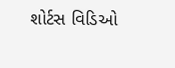શોર્ટસ વિડિઓ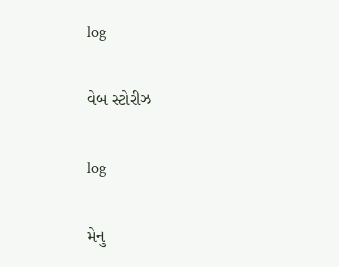log

વેબ સ્ટોરીઝ

log

મેનુ